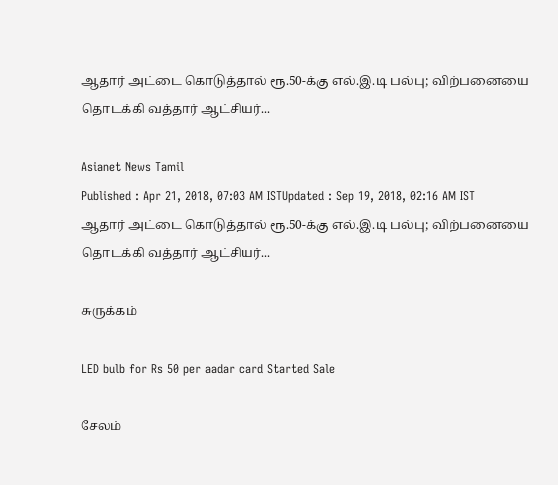ஆதார் அட்டை கொடுத்தால் ரூ.50-க்கு எல்.இ.டி பல்பு; விற்பனையை தொடக்கி வத்தார் ஆட்சியர்...

Asianet News Tamil
Published : Apr 21, 2018, 07:03 AM ISTUpdated : Sep 19, 2018, 02:16 AM IST
ஆதார் அட்டை கொடுத்தால் ரூ.50-க்கு எல்.இ.டி பல்பு; விற்பனையை தொடக்கி வத்தார் ஆட்சியர்...

சுருக்கம்

LED bulb for Rs 50 per aadar card Started Sale

சேலம்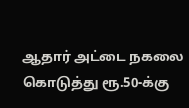ஆதார் அட்டை நகலை கொடுத்து ரூ.50-க்கு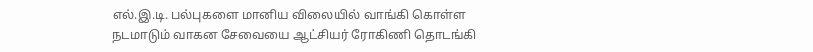எல்.இ.டி. பல்புகளை மானிய விலையில் வாங்கி கொள்ள நடமாடும் வாகன சேவையை ஆட்சியர் ரோகிணி தொடங்கி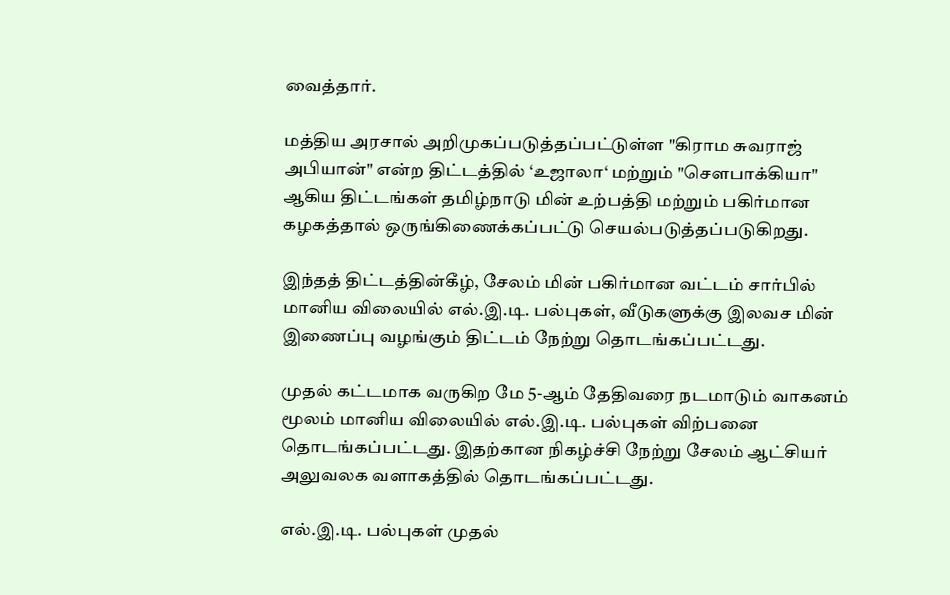வைத்தார்.

மத்திய அரசால் அறிமுகப்படுத்தப்பட்டுள்ள "கிராம சுவராஜ் அபியான்" என்ற திட்டத்தில் ‘உஜாலா‘ மற்றும் "சௌபாக்கியா" ஆகிய திட்டங்கள் தமிழ்நாடு மின் உற்பத்தி மற்றும் பகிர்மான கழகத்தால் ஒருங்கிணைக்கப்பட்டு செயல்படுத்தப்படுகிறது.

இந்தத் திட்டத்தின்கீழ், சேலம் மின் பகிர்மான வட்டம் சார்பில் மானிய விலையில் எல்.இ.டி. பல்புகள், வீடுகளுக்கு இலவச மின் இணைப்பு வழங்கும் திட்டம் நேற்று தொடங்கப்பட்டது.

முதல் கட்டமாக வருகிற மே 5-ஆம் தேதிவரை நடமாடும் வாகனம் மூலம் மானிய விலையில் எல்.இ.டி. பல்புகள் விற்பனை தொடங்கப்பட்டது. இதற்கான நிகழ்ச்சி நேற்று சேலம் ஆட்சியர் அலுவலக வளாகத்தில் தொடங்கப்பட்டது.

எல்.இ.டி. பல்புகள் முதல்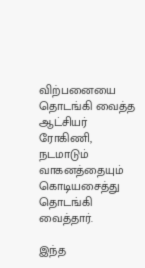விற்பனையை தொடங்கி வைத்த ஆட்சியர் ரோகிணி, நடமாடும் வாகனத்தையும் கொடியசைத்து தொடங்கி வைத்தார்.

இந்த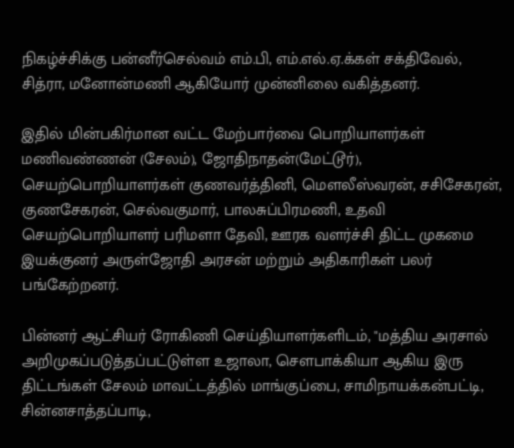நிகழ்ச்சிக்கு பன்னீர்செல்வம் எம்.பி, எம்.எல்.ஏ.க்கள் சக்திவேல், சித்ரா, மனோன்மணி ஆகியோர் முன்னிலை வகித்தனர்.

இதில் மின்பகிர்மான வட்ட மேற்பார்வை பொறியாளர்கள் மணிவண்ணன் (சேலம்), ஜோதிநாதன்(மேட்டூர்), செயற்பொறியாளர்கள் குணவர்த்தினி, மௌலீஸ்வரன், சசிசேகரன், குணசேகரன், செல்வகுமார், பாலசுப்பிரமணி, உதவி செயற்பொறியாளர் பரிமளா தேவி, ஊரக வளர்ச்சி திட்ட முகமை இயக்குனர் அருள்ஜோதி அரசன் மற்றும் அதிகாரிகள் பலர் பங்கேற்றனர்.

பின்னர் ஆட்சியர் ரோகிணி செய்தியாளர்களிடம், "மத்திய அரசால் அறிமுகப்படுத்தப்பட்டுள்ள உஜாலா, சௌபாக்கியா ஆகிய இரு திட்டங்கள் சேலம் மாவட்டத்தில் மாங்குப்பை, சாமிநாயக்கன்பட்டி, சின்னசாத்தப்பாடி,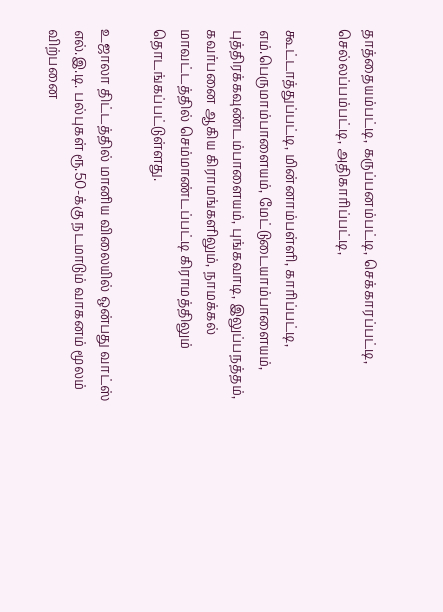தாத்தையம்பட்டி, கருப்பனம்பட்டி, செக்காரப்பட்டி, செல்லப்பம்பட்டி, அதிகாரிப்பட்டி,

கூட்டாத்துப்பட்டி, மின்னாம்பள்ளி, காரிப்பட்டி, எம்.பெருமாம்பாளையம், மேட்டுடையாம்பாளையம், புத்திரக்கவுண்டம்பாளையம், புங்கவாடி, இலுப்பநத்தம், கவர்பனை ஆகிய கிராமங்களிலும், நாமக்கல் மாவட்டத்தில் செம்மாண்டப்பட்டி கிராமத்திலும் தொடங்கப்பட்டுள்ளது.

உஜாலா திட்டத்தில் மானிய விலையில் ஒன்பது வாட்ஸ் எல்.இ.டி. பல்புகள் ரூ.50-க்கு நடமாடும் வாகனம் மூலம் விற்பனை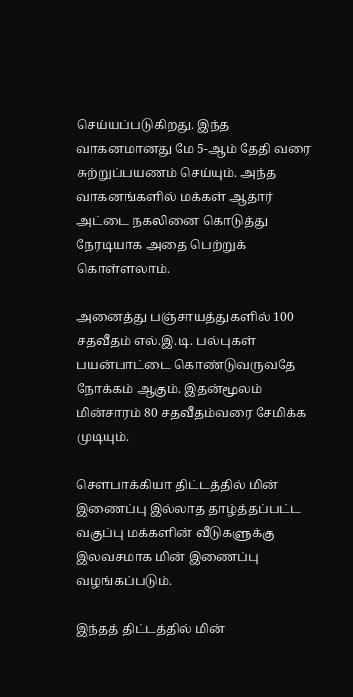செய்யப்படுகிறது. இந்த வாகனமானது மே 5-ஆம் தேதி வரை சுற்றுப்பயணம் செய்யும். அந்த வாகனங்களில் மக்கள் ஆதார் அட்டை நகலினை கொடுத்து நேரடியாக அதை பெற்றுக் கொள்ளலாம்.

அனைத்து பஞ்சாயத்துகளில் 100 சதவீதம் எல்.இ.டி. பல்புகள் பயன்பாட்டை கொண்டுவருவதே நோக்கம் ஆகும். இதன்மூலம் மின்சாரம் 80 சதவீதம்வரை சேமிக்க முடியும்.

சௌபாக்கியா திட்டத்தில் மின் இணைப்பு இல்லாத தாழ்த்தப்பட்ட வகுப்பு மக்களின் வீடுகளுக்கு இலவசமாக மின் இணைப்பு வழங்கப்படும்.

இந்தத் திட்டத்தில் மின்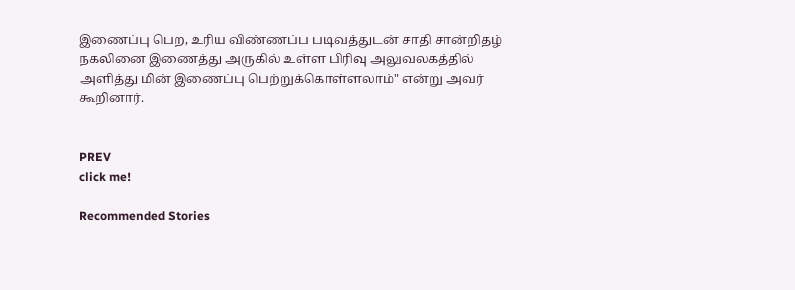இணைப்பு பெற, உரிய விண்ணப்ப படிவத்துடன் சாதி சான்றிதழ் நகலினை இணைத்து அருகில் உள்ள பிரிவு அலுவலகத்தில் அளித்து மின் இணைப்பு பெற்றுக்கொள்ளலாம்" என்று அவர் கூறினார்.


PREV
click me!

Recommended Stories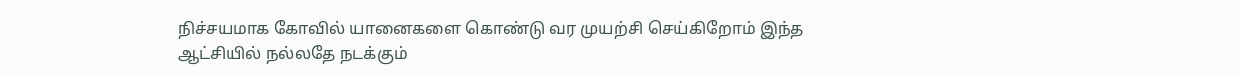நிச்சயமாக கோவில் யானைகளை கொண்டு வர முயற்சி செய்கிறோம் இந்த ஆட்சியில் நல்லதே நடக்கும்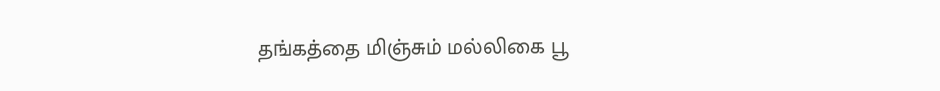தங்கத்தை மிஞ்சும் மல்லிகை பூ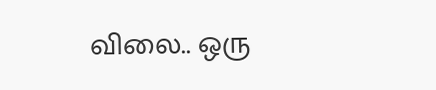விலை.. ஒரு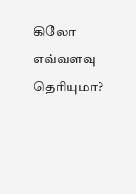கிலோ எவ்வளவு தெரியுமா?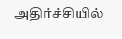அதிர்ச்சியில்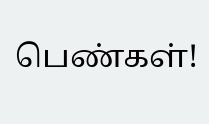பெண்கள்!